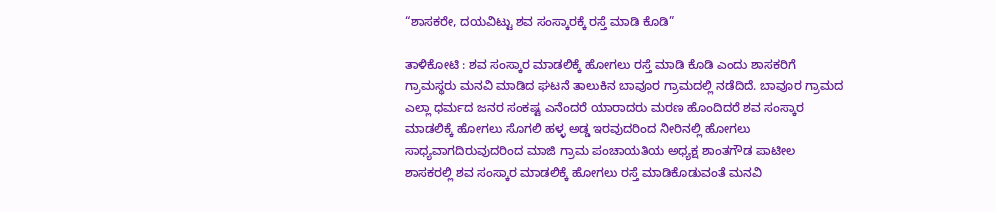“ಶಾಸಕರೇ, ದಯವಿಟ್ಟು ಶವ ಸಂಸ್ಕಾರಕ್ಕೆ ರಸ್ತೆ ಮಾಡಿ ಕೊಡಿ”

ತಾಳಿಕೋಟಿ : ಶವ ಸಂಸ್ಕಾರ ಮಾಡಲಿಕ್ಕೆ ಹೋಗಲು ರಸ್ತೆ ಮಾಡಿ ಕೊಡಿ ಎಂದು ಶಾಸಕರಿಗೆ ಗ್ರಾಮಸ್ಥರು ಮನವಿ ಮಾಡಿದ ಘಟನೆ ತಾಲುಕಿನ ಬಾವೂರ ಗ್ರಾಮದಲ್ಲಿ ನಡೆದಿದೆ. ಬಾವೂರ ಗ್ರಾಮದ ಎಲ್ಲಾ ಧರ್ಮದ ಜನರ ಸಂಕಷ್ಟ ಎನೆಂದರೆ ಯಾರಾದರು ಮರಣ ಹೊಂದಿದರೆ ಶವ ಸಂಸ್ಕಾರ ಮಾಡಲಿಕ್ಕೆ ಹೋಗಲು ಸೊಗಲಿ ಹಳ್ಳ ಅಡ್ಡ ಇರವುದರಿಂದ ನೀರಿನಲ್ಲಿ ಹೋಗಲು ಸಾಧ್ಯವಾಗದಿರುವುದರಿಂದ ಮಾಜಿ ಗ್ರಾಮ ಪಂಚಾಯತಿಯ ಅಧ್ಯಕ್ಷ ಶಾಂತಗೌಡ ಪಾಟೀಲ ಶಾಸಕರಲ್ಲಿ ಶವ ಸಂಸ್ಕಾರ ಮಾಡಲಿಕ್ಕೆ ಹೋಗಲು ರಸ್ತೆ ಮಾಡಿಕೊಡುವಂತೆ ಮನವಿ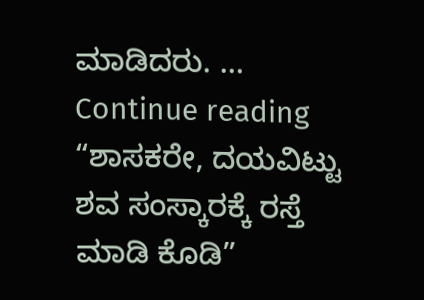ಮಾಡಿದರು. … Continue reading “ಶಾಸಕರೇ, ದಯವಿಟ್ಟು ಶವ ಸಂಸ್ಕಾರಕ್ಕೆ ರಸ್ತೆ ಮಾಡಿ ಕೊಡಿ”